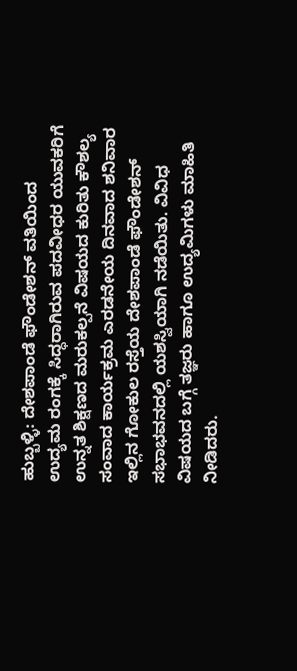ಹುಬ್ಬಳ್ಳಿ: ದೇಶಪಾಂಡೆ ಫೌಂಡೇಶನ್ ವತಿಯಿಂದ ಉದ್ಯಮ ರಂಗಕ್ಕೆ ಸಿದ್ಧರಾಗಿರುವ ಪದವೀಧರ ಯುವಕರಿಗೆ ಉನ್ನತ ಶಿಕ್ಷಣದ ಮರುಕಲ್ಪನೆ ವಿಷಯದ ಕುರಿತು ಕೌಶಲ್ಯ ಸಂವಾದ ಕಾರ್ಯಕ್ರಮ ಎರಡನೇಯ ದಿನವಾದ ಶನಿವಾರ ಇಲ್ಲಿನ ಗೋಕುಲ ರಸ್ತೆಯ ದೇಶಪಾಂಡೆ ಫೌಂಡೇಶನ್ ಸಭಾಭವನದಲ್ಲಿ ಯಶಸ್ವಿಯಾಗಿ ನಡೆಯಿತು. ವಿವಿಧ ವಿಷಯದ ಬಗ್ಗೆ ತಜ್ಞರು ಹಾಗೂ ಉದ್ಯಮಿಗಳು ಮಾಹಿತಿ ನೀಡಿದರು.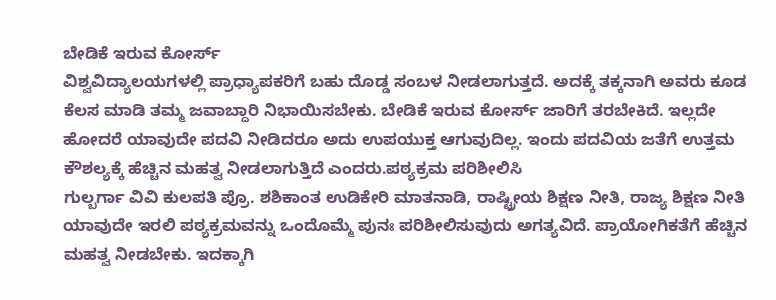ಬೇಡಿಕೆ ಇರುವ ಕೋರ್ಸ್
ವಿಶ್ವವಿದ್ಯಾಲಯಗಳಲ್ಲಿ ಪ್ರಾಧ್ಯಾಪಕರಿಗೆ ಬಹು ದೊಡ್ಡ ಸಂಬಳ ನೀಡಲಾಗುತ್ತದೆ. ಅದಕ್ಕೆ ತಕ್ಕನಾಗಿ ಅವರು ಕೂಡ ಕೆಲಸ ಮಾಡಿ ತಮ್ಮ ಜವಾಬ್ದಾರಿ ನಿಭಾಯಿಸಬೇಕು. ಬೇಡಿಕೆ ಇರುವ ಕೋರ್ಸ್ ಜಾರಿಗೆ ತರಬೇಕಿದೆ. ಇಲ್ಲದೇ ಹೋದರೆ ಯಾವುದೇ ಪದವಿ ನೀಡಿದರೂ ಅದು ಉಪಯುಕ್ತ ಆಗುವುದಿಲ್ಲ. ಇಂದು ಪದವಿಯ ಜತೆಗೆ ಉತ್ತಮ ಕೌಶಲ್ಯಕ್ಕೆ ಹೆಚ್ಚಿನ ಮಹತ್ವ ನೀಡಲಾಗುತ್ತಿದೆ ಎಂದರು.ಪಠ್ಯಕ್ರಮ ಪರಿಶೀಲಿಸಿ
ಗುಲ್ಬರ್ಗಾ ವಿವಿ ಕುಲಪತಿ ಪ್ರೊ. ಶಶಿಕಾಂತ ಉಡಿಕೇರಿ ಮಾತನಾಡಿ, ರಾಷ್ಟ್ರೀಯ ಶಿಕ್ಷಣ ನೀತಿ, ರಾಜ್ಯ ಶಿಕ್ಷಣ ನೀತಿ ಯಾವುದೇ ಇರಲಿ ಪಠ್ಯಕ್ರಮವನ್ನು ಒಂದೊಮ್ಮೆ ಪುನಃ ಪರಿಶೀಲಿಸುವುದು ಅಗತ್ಯವಿದೆ. ಪ್ರಾಯೋಗಿಕತೆಗೆ ಹೆಚ್ಚಿನ ಮಹತ್ವ ನೀಡಬೇಕು. ಇದಕ್ಕಾಗಿ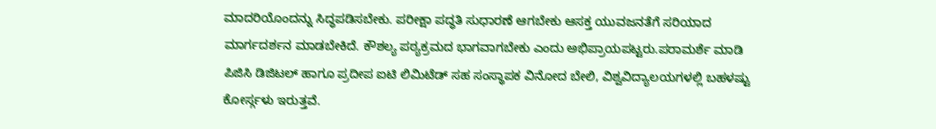ಮಾದರಿಯೊಂದನ್ನು ಸಿದ್ಧಪಡಿಸಬೇಕು. ಪರೀಕ್ಷಾ ಪದ್ಧತಿ ಸುಧಾರಣೆ ಆಗಬೇಕು ಆಸಕ್ತ ಯುವಜನತೆಗೆ ಸರಿಯಾದ ಮಾರ್ಗದರ್ಶನ ಮಾಡಬೇಕಿದೆ. ಕೌಶಲ್ಯ ಪಠ್ಯಕ್ರಮದ ಭಾಗವಾಗಬೇಕು ಎಂದು ಅಭಿಪ್ರಾಯಪಟ್ಟರು.ಪರಾಮರ್ಶೆ ಮಾಡಿ
ಪಿಜಿಸಿ ಡಿಜಿಟಲ್ ಹಾಗೂ ಪ್ರದೀಪ ಐಟಿ ಲಿಮಿಟೆಡ್ ಸಹ ಸಂಸ್ಥಾಪಕ ವಿನೋದ ಬೇಲಿ, ವಿಶ್ವವಿದ್ಯಾಲಯಗಳಲ್ಲಿ ಬಹಳಷ್ಟು ಕೋರ್ಸ್ಗಳು ಇರುತ್ತವೆ.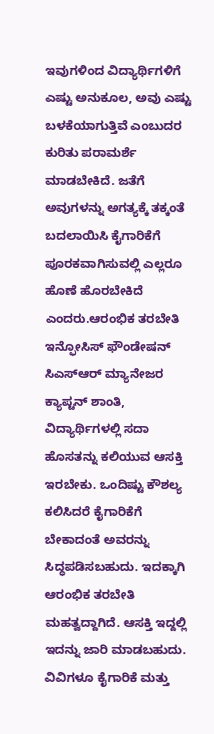ಇವುಗಳಿಂದ ವಿದ್ಯಾರ್ಥಿಗಳಿಗೆ ಎಷ್ಟು ಅನುಕೂಲ, ಅವು ಎಷ್ಟು ಬಳಕೆಯಾಗುತ್ತಿವೆ ಎಂಬುದರ ಕುರಿತು ಪರಾಮರ್ಶೆ ಮಾಡಬೇಕಿದೆ. ಜತೆಗೆ ಅವುಗಳನ್ನು ಅಗತ್ಯಕ್ಕೆ ತಕ್ಕಂತೆ ಬದಲಾಯಿಸಿ ಕೈಗಾರಿಕೆಗೆ ಪೂರಕವಾಗಿಸುವಲ್ಲಿ ಎಲ್ಲರೂ ಹೊಣೆ ಹೊರಬೇಕಿದೆ ಎಂದರು.ಆರಂಭಿಕ ತರಬೇತಿ
ಇನ್ಫೋಸಿಸ್ ಫೌಂಡೇಷನ್ ಸಿಎಸ್ಆರ್ ಮ್ಯಾನೇಜರ ಕ್ಯಾಪ್ಟನ್ ಶಾಂತಿ, ವಿದ್ಯಾರ್ಥಿಗಳಲ್ಲಿ ಸದಾ ಹೊಸತನ್ನು ಕಲಿಯುವ ಆಸಕ್ತಿ ಇರಬೇಕು. ಒಂದಿಷ್ಟು ಕೌಶಲ್ಯ ಕಲಿಸಿದರೆ ಕೈಗಾರಿಕೆಗೆ ಬೇಕಾದಂತೆ ಅವರನ್ನು ಸಿದ್ಧಪಡಿಸಬಹುದು. ಇದಕ್ಕಾಗಿ ಆರಂಭಿಕ ತರಬೇತಿ ಮಹತ್ವದ್ದಾಗಿದೆ. ಆಸಕ್ತಿ ಇದ್ದಲ್ಲಿ ಇದನ್ನು ಜಾರಿ ಮಾಡಬಹುದು. ವಿವಿಗಳೂ ಕೈಗಾರಿಕೆ ಮತ್ತು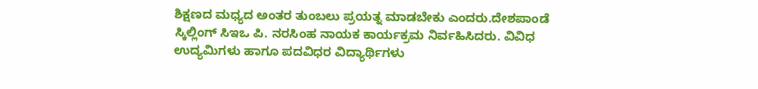ಶಿಕ್ಷಣದ ಮಧ್ಯದ ಅಂತರ ತುಂಬಲು ಪ್ರಯತ್ನ ಮಾಡಬೇಕು ಎಂದರು.ದೇಶಪಾಂಡೆ ಸ್ಕಿಲ್ಲಿಂಗ್ ಸಿಇಒ ಪಿ. ನರಸಿಂಹ ನಾಯಕ ಕಾರ್ಯಕ್ರಮ ನಿರ್ವಹಿಸಿದರು. ವಿವಿಧ ಉದ್ಯಮಿಗಳು ಹಾಗೂ ಪದವಿಧರ ವಿದ್ಯಾರ್ಥಿಗಳು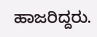ಹಾಜರಿದ್ದರು.